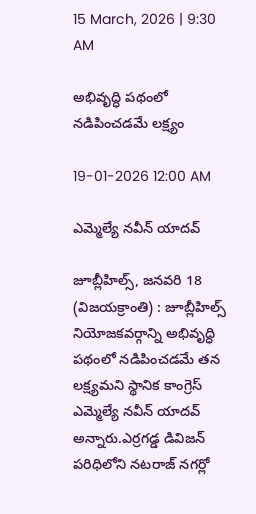15 March, 2026 | 9:30 AM

అభివృద్ధి పథంలో నడిపించడమే లక్ష్యం

19-01-2026 12:00 AM

ఎమ్మెల్యే నవీన్ యాదవ్

జూబ్లీహిల్స్, జనవరి 18 (విజయక్రాంతి) : జూబ్లీహిల్స్ నియోజకవర్గాన్ని అభివృద్ధి పథంలో నడిపించడమే తన లక్ష్యమని స్థానిక కాంగ్రెస్ ఎమ్మెల్యే నవీన్ యాదవ్ అన్నారు.ఎర్రగడ్డ డివిజన్ పరిధిలోని నటరాజ్ నగర్లో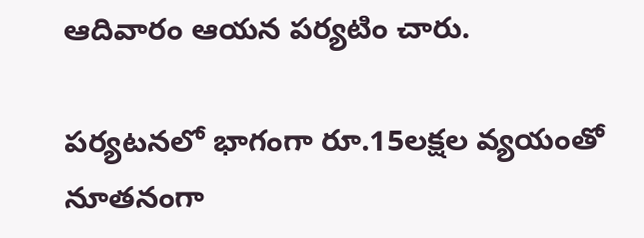ఆదివారం ఆయన పర్యటిం చారు.

పర్యటనలో భాగంగా రూ.15లక్షల వ్యయంతో నూతనంగా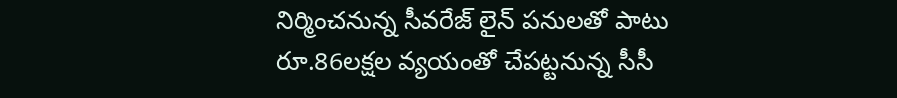నిర్మించనున్న సీవరేజ్ లైన్ పనులతో పాటు రూ.86లక్షల వ్యయంతో చేపట్టనున్న సీసీ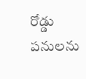రోడ్డు పనులను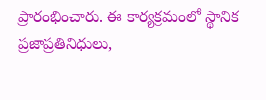ప్రారంభించారు. ఈ కార్యక్రమంలో స్థానిక ప్రజాప్రతినిధులు,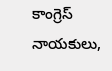కాంగ్రెస్ నాయకులు,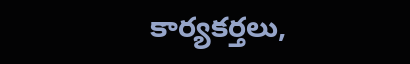కార్యకర్తలు,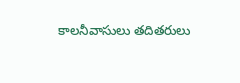కాలనీవాసులు తదితరులు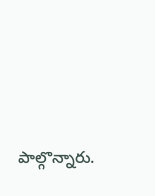పాల్గొన్నారు.